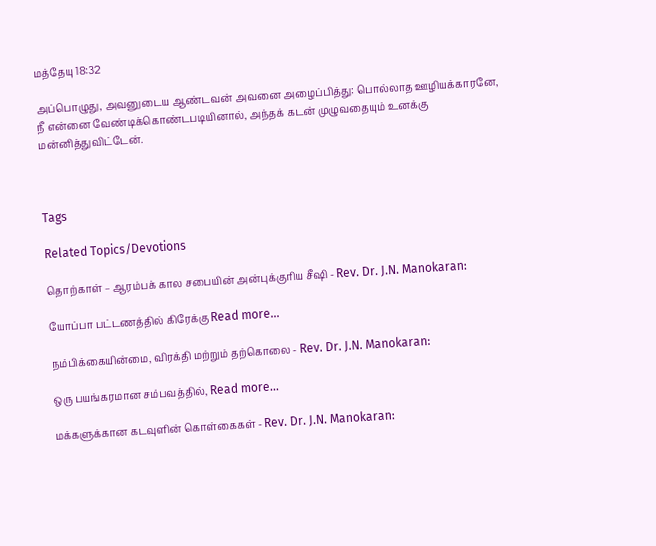மத்தேயு 18:32

அப்பொழுது, அவனுடைய ஆண்டவன் அவனை அழைப்பித்து: பொல்லாத ஊழியக்காரனே, நீ என்னை வேண்டிக்கொண்டபடியினால், அந்தக் கடன் முழுவதையும் உனக்கு மன்னித்துவிட்டேன்.



Tags

Related Topics/Devotions

தொற்காள் – ஆரம்பக் கால சபையின் அன்புக்குரிய சீஷி - Rev. Dr. J.N. Manokaran:

யோப்பா பட்டணத்தில் கிரேக்கு Read more...

நம்பிக்கையின்மை, விரக்தி மற்றும் தற்கொலை - Rev. Dr. J.N. Manokaran:

ஒரு பயங்கரமான சம்பவத்தில், Read more...

மக்களுக்கான கடவுளின் கொள்கைகள் - Rev. Dr. J.N. Manokaran: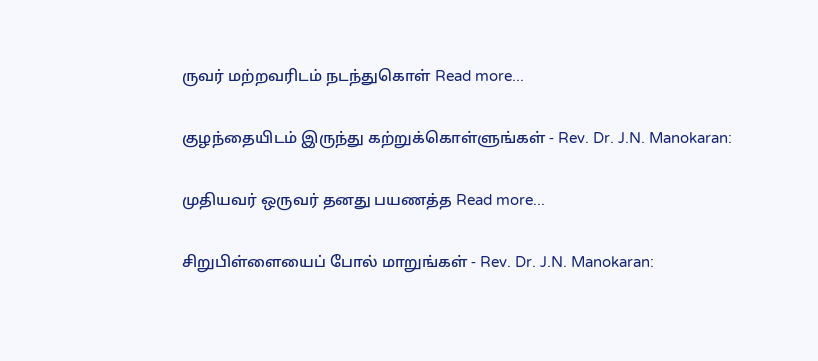ருவர் மற்றவரிடம் நடந்துகொள் Read more...

குழந்தையிடம் இருந்து கற்றுக்கொள்ளுங்கள் - Rev. Dr. J.N. Manokaran:

முதியவர் ஒருவர் தனது பயணத்த Read more...

சிறுபிள்ளையைப் போல் மாறுங்கள் - Rev. Dr. J.N. Manokaran: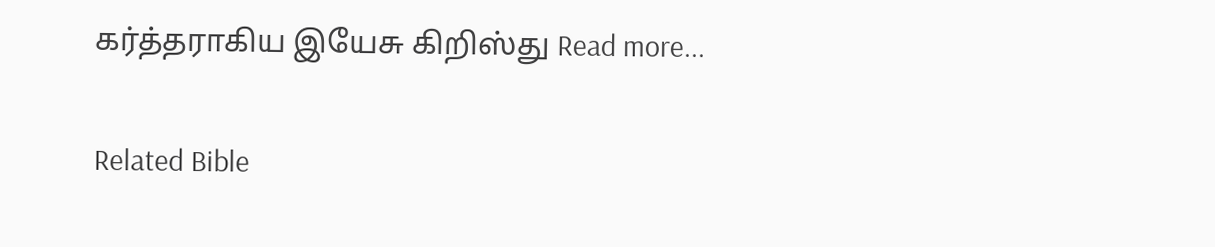கர்த்தராகிய இயேசு கிறிஸ்து Read more...

Related Bible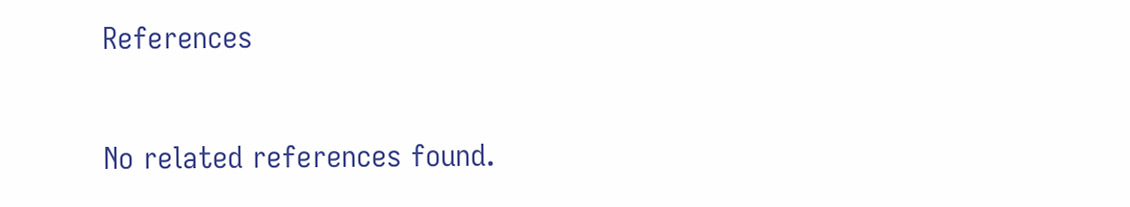References

No related references found.